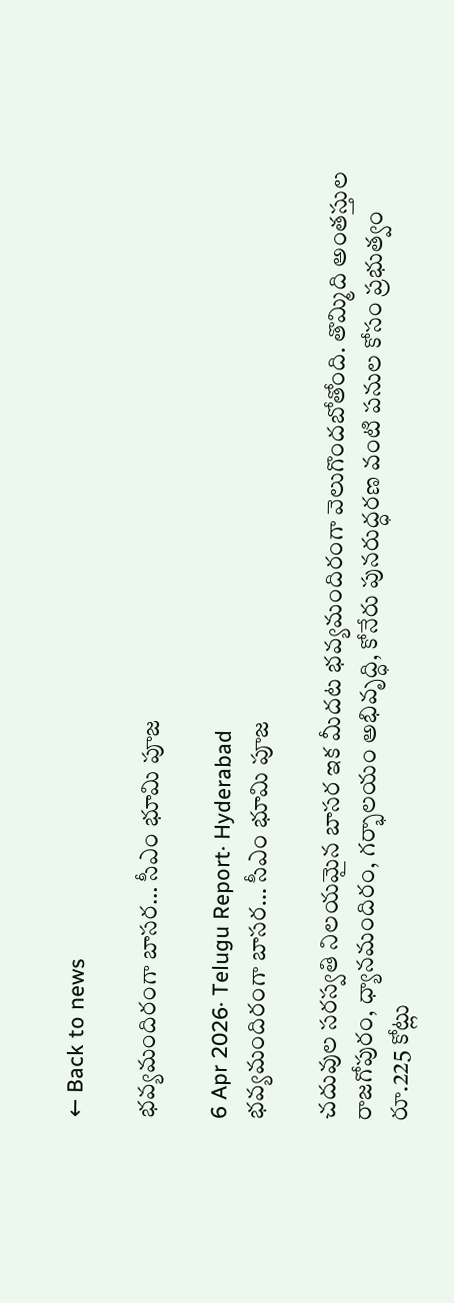← Back to news

భవ్యమందిరంగా బాసర… సీఎం భూమి పూజ

6 Apr 2026· Telugu Report· Hyderabad
భవ్యమందిరంగా బాసర… సీఎం భూమి పూజ

చదువుల సరస్వతి నిలయమైన బాసర ఇక మీదట భవ్యమందిరంగా వెలుగొందబోతోంది. తొమ్మిది అంతస్తుల రాజగోపురం, ధ్యానమందిరం, గర్భాలయం అభివృద్ధి, కోనేరు పునరుద్ధరణ వంటి పనుల కోసం ప్రభుత్వం రూ.225 కోట్లు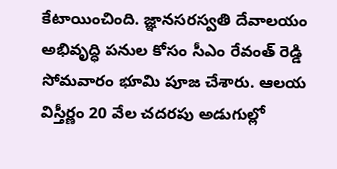కేటాయించింది. జ్ఞానసరస్వతి దేవాలయం అభివృద్ధి పనుల కోసం సీఎం రేవంత్ రెడ్డి సోమవారం భూమి పూజ చేశారు. ఆలయ విస్తీర్ణం 20 వేల చదరపు అడుగుల్లో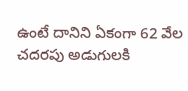ఉంటే దానిని ఏకంగా 62 వేల చదరపు అడుగులకి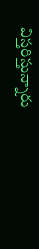విస్తరిస్తున్నారు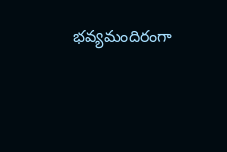భవ్యమందిరంగా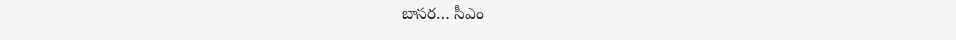బాసర… సీఎం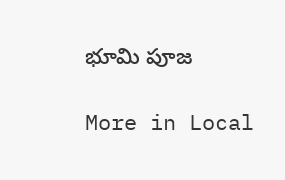భూమి పూజ

More in Local